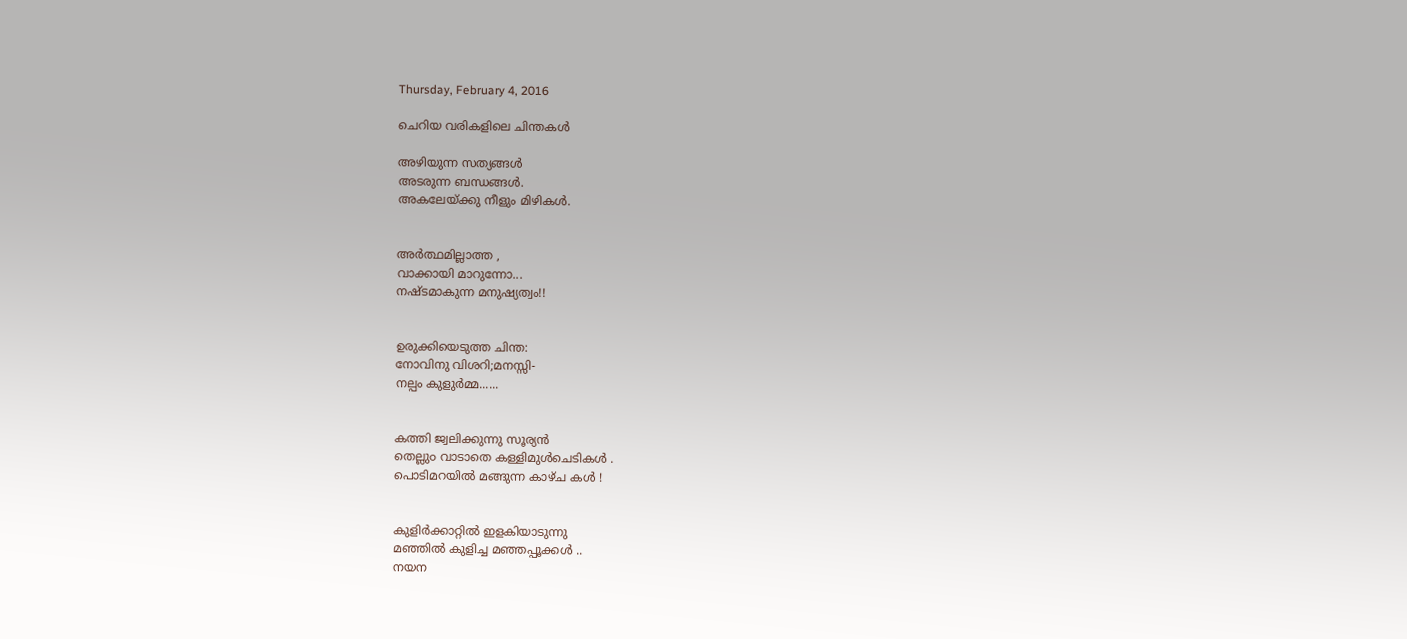Thursday, February 4, 2016

ചെറിയ വരികളിലെ ചിന്തകള്‍

അഴിയുന്ന സത്യങ്ങൾ
അടരുന്ന ബന്ധങ്ങള്‍.
അകലേയ്ക്കു നീളും മിഴികൾ.


അര്‍ത്ഥമില്ലാത്ത ,
വാക്കായി മാറുന്നോ...
നഷ്ടമാകുന്ന മനുഷ്യത്വം!!


ഉരുക്കിയെടുത്ത ചിന്ത:
നോവിനു വിശറി;മനസ്സി-
നല്പം കുളുർമ്മ......


കത്തി ജ്വലിക്കുന്നു സൂര്യൻ
തെല്ലു൦ വാടാതെ കള്ളിമുൾചെടികൾ .
പൊടിമറയിൽ മങ്ങുന്ന കാഴ്ച കൾ !


കുളിര്‍ക്കാറ്റില്‍ ഇളകിയാടുന്നു
മഞ്ഞില്‍ കുളിച്ച മഞ്ഞപ്പൂക്കള്‍ ..
നയന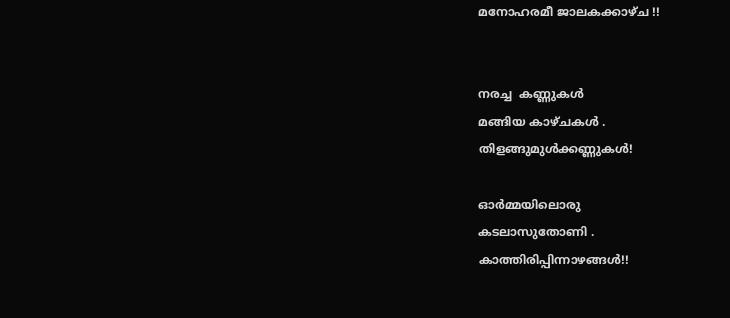മനോഹരമീ ജാലകക്കാഴ്ച !!


നരച്ച  കണ്ണുകള്‍
മങ്ങിയ കാഴ്ചകള്‍ .
തിളങ്ങുമുള്‍ക്കണ്ണുകള്‍!

ഓര്‍മ്മയിലൊരു
കടലാസുതോണി .
കാത്തിരിപ്പിന്നാഴങ്ങള്‍!!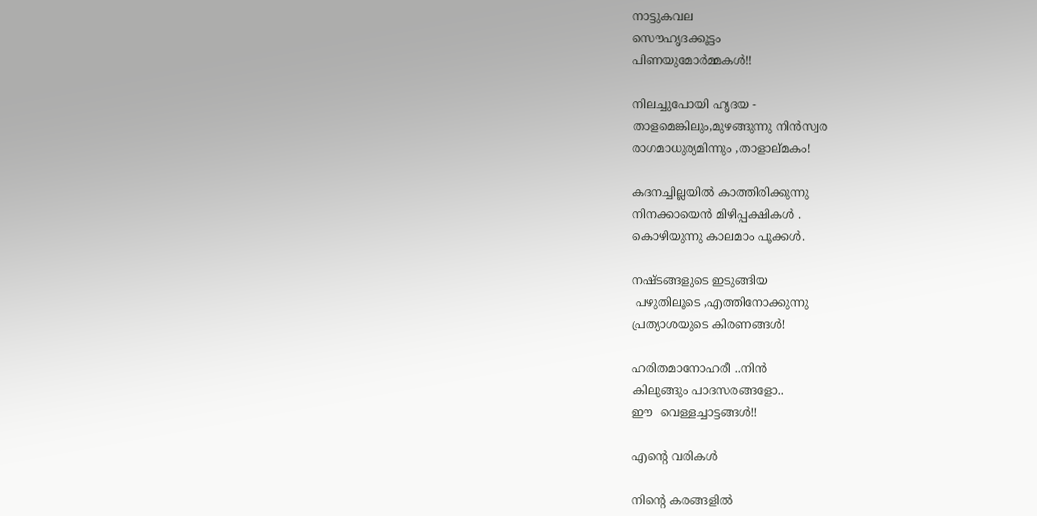നാട്ടുകവല
സൌഹൃദക്കൂട്ടം
പിണയുമോര്‍മ്മകള്‍!!

നിലച്ചുപോയി ഹൃദയ -
താളമെങ്കിലും,മുഴങ്ങുന്നു നിന്‍സ്വര
രാഗമാധുര്യമിന്നും ,താളാല്മകം!

കദനച്ചില്ലയില്‍ കാത്തിരിക്കുന്നു
നിനക്കായെന്‍ മിഴിപ്പക്ഷികള്‍ .
കൊഴിയുന്നു കാലമാം പൂക്കള്‍.

നഷ്ടങ്ങളുടെ ഇടുങ്ങിയ
 പഴുതിലൂടെ ,എത്തിനോക്കുന്നു
പ്രത്യാശയുടെ കിരണങ്ങള്‍!

ഹരിതമാനോഹരീ ..നിന്‍
കിലുങ്ങും പാദസരങ്ങളോ..
ഈ  വെള്ളച്ചാട്ടങ്ങള്‍!!

എന്റെ വരികള്‍

നിന്റെ കരങ്ങളില്‍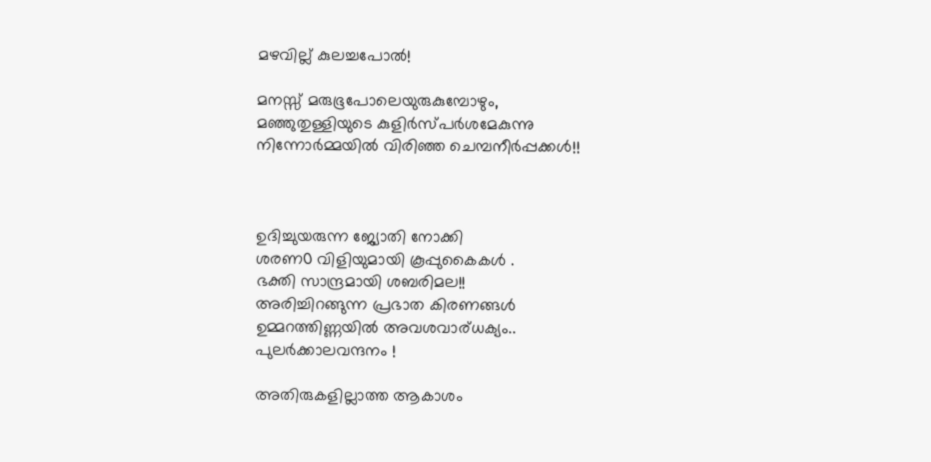മഴവില്ല് കുലച്ചപോല്‍!

മനസ്സ് മരുഭൂപോലെയുരുകുമ്പോഴും,
മഞ്ഞുതുള്ളിയുടെ കുളിര്‍സ്പര്‍ശമേകുന്നു
നിന്നോര്‍മ്മയില്‍ വിരിഞ്ഞ ചെമ്പനീര്‍പ്പക്കള്‍!!



ഉദിച്ചുയരുന്ന ജ്യോതി നോക്കി
ശരണ൦ വിളിയുമായി കൂപ്പുകൈകൾ .
ഭക്തി സാന്ദ്രമായി ശബരിമല!!
അരിച്ചിറങ്ങുന്ന പ്രഭാത കിരണങ്ങള്‍
ഉമ്മറത്തിണ്ണയില്‍ അവശവാര്ധക്യം..
പുലര്‍ക്കാലവന്ദനം !

അതിരുകളില്ലാത്ത ആകാശം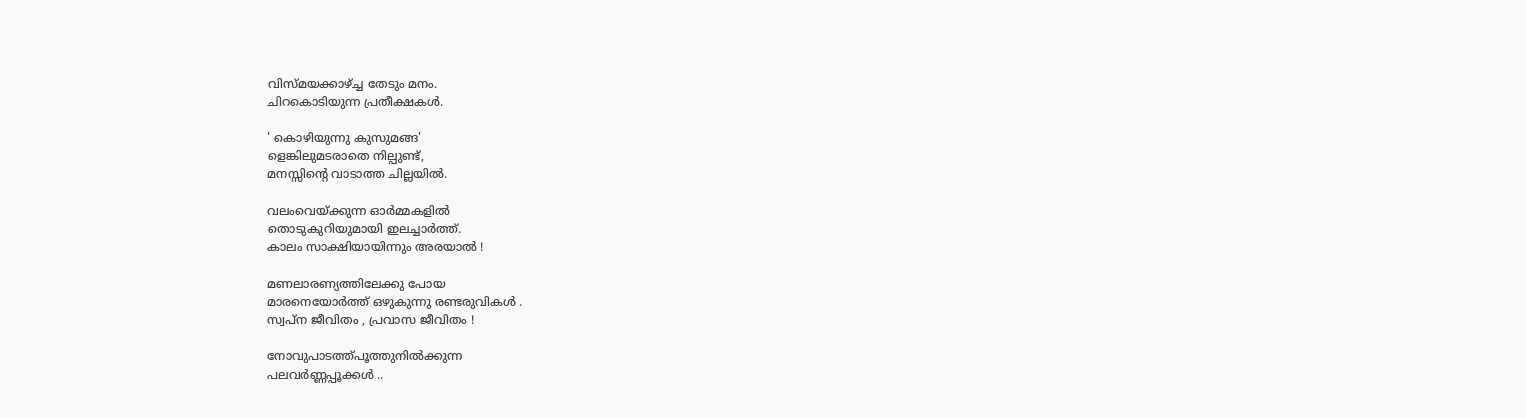വിസ്മയക്കാഴ്ച്ച തേടും മനം.
ചിറകൊടിയുന്ന പ്രതീക്ഷകൾ.

' കൊഴിയുന്നു കുസുമങ്ങ'
ളെങ്കിലുമടരാതെ നില്പുണ്ട്,
മനസ്സിന്റെ വാടാത്ത ചില്ലയിൽ.

വലംവെയ്ക്കുന്ന ഓര്‍മ്മകളില്‍
തൊടുകുറിയുമായി ഇലച്ചാര്‍ത്ത്.
കാലം സാക്ഷിയായിന്നും അരയാല്‍ !

മണലാരണ്യത്തിലേക്കു പോയ
മാരനെയോര്‍ത്ത് ഒഴുകുന്നു രണ്ടരുവികള്‍ .
സ്വപ്ന ജീവിതം , പ്രവാസ ജീവിതം !

നോവുപാടത്ത്പൂത്തുനിൽക്കുന്ന
പലവർണ്ണപ്പൂക്കൾ ..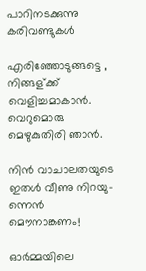പാറിനടക്കുന്നു കരിവണ്ടുകൾ

എരിഞ്ഞോടുങ്ങട്ടെ ,
നിങ്ങള്ക്ക് വെളിച്ചമാകാന്‍.
വെറുമൊരു മെഴുകുതിരി ഞാന്‍.

നിന്‍ വാചാലതയുടെ
ഇതള്‍ വീണു നിറയു-
ന്നെന്‍ മൌനാങ്കണം!

ഓർമ്മയിലെ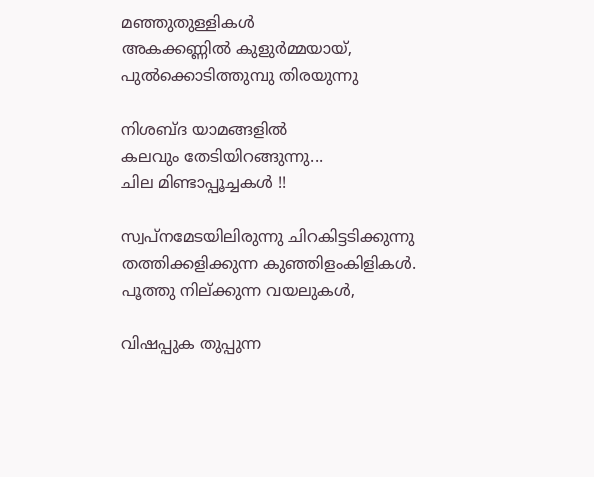മഞ്ഞുതുള്ളികൾ
അകക്കണ്ണിൽ കുളുർമ്മയായ്,
പുൽക്കൊടിത്തുമ്പു തിരയുന്നു

നിശബ്ദ യാമങ്ങളില്‍
കലവും തേടിയിറങ്ങുന്നു...
ചില മിണ്ടാപ്പൂച്ചകള്‍ !!

സ്വപ്നമേടയിലിരുന്നു ചിറകിട്ടടിക്കുന്നു
തത്തിക്കളിക്കുന്ന കുഞ്ഞിളംകിളികൾ.
പൂത്തു നില്ക്കുന്ന വയലുകള്‍,

വിഷപ്പുക തുപ്പുന്ന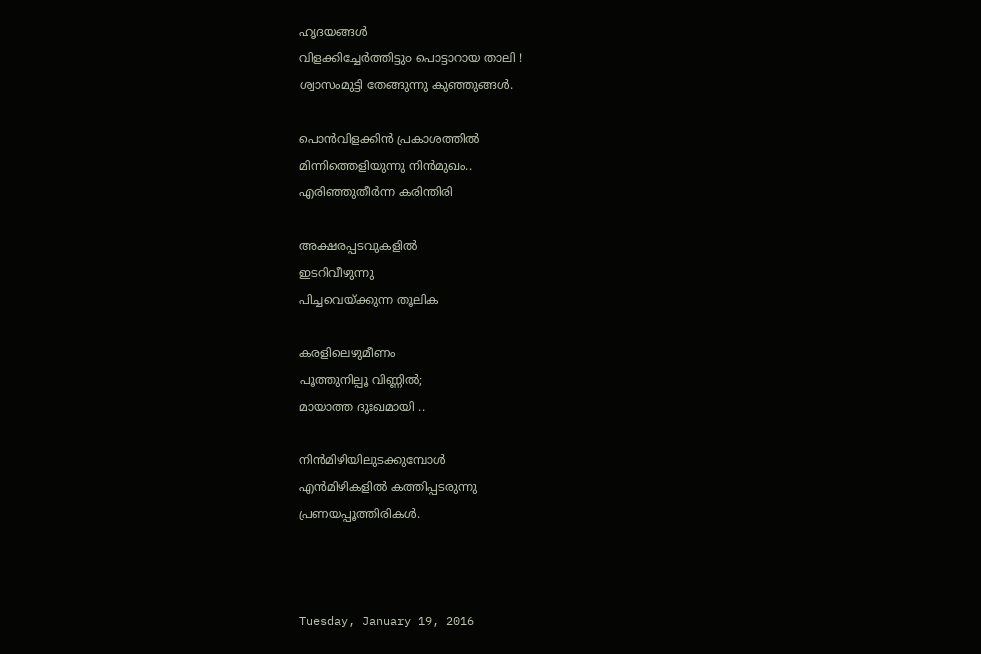ഹൃദയങ്ങൾ
വിളക്കിച്ചേർത്തിട്ടു൦ പൊട്ടാറായ താലി !
ശ്വാസംമുട്ടി തേങ്ങുന്നു കുഞ്ഞുങ്ങള്‍.

പൊൻവിളക്കിൻ പ്രകാശത്തിൽ
മിന്നിത്തെളിയുന്നു നിൻമുഖം..
എരിഞ്ഞുതീർന്ന കരിന്തിരി

അക്ഷരപ്പടവുകളില്‍
ഇടറിവീഴുന്നു
പിച്ചവെയ്ക്കുന്ന തൂലിക

കരളിലെഴുമീണം
പൂത്തുനില്പൂ വിണ്ണിൽ;
മായാത്ത ദുഃഖമായി ..

നിൻമിഴിയിലുടക്കുമ്പോൾ
എൻമിഴികളിൽ കത്തിപ്പടരുന്നു
പ്രണയപ്പൂത്തിരികൾ.



Tuesday, January 19, 2016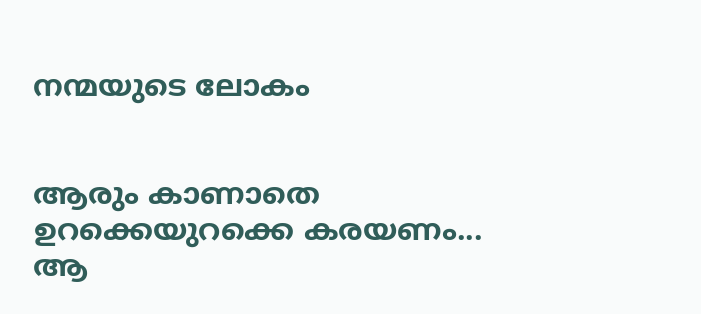നന്മയുടെ ലോകം


ആരും കാണാതെ
ഉറക്കെയുറക്കെ കരയണം...
ആ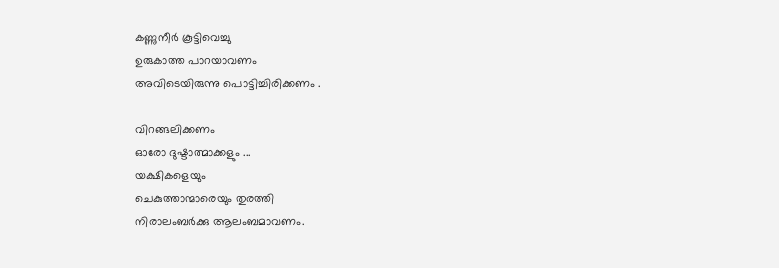കണ്ണുനീര്‍ കൂട്ടിവെച്ചു
ഉരുകാത്ത പാറയാവണം
അവിടെയിരുന്നു പൊട്ടിച്ചിരിക്കണം .

വിറങ്ങലിക്കണം
ഓരോ ദുഷ്ടാത്മാക്കളും ...
യക്ഷികളെയും
ചെകുത്താന്മാരെയും തുരത്തി
നിരാലംബര്‍ക്കു ആലംബമാവണം.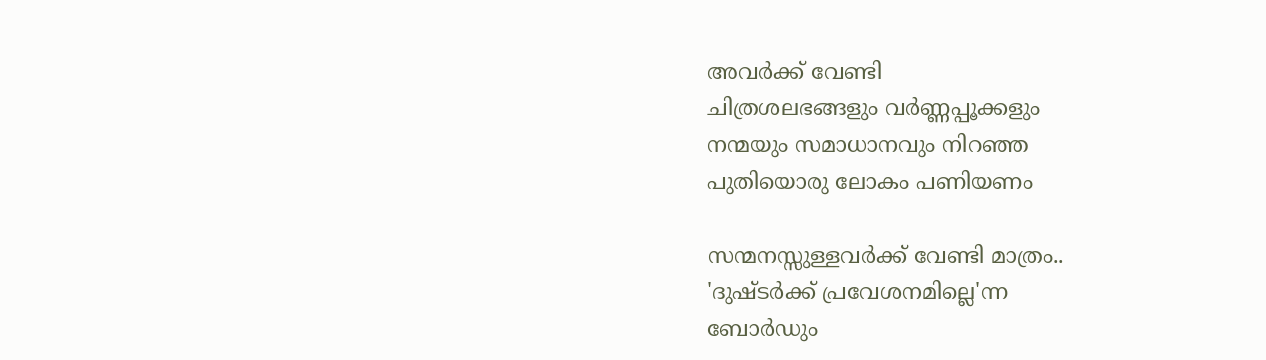അവര്‍ക്ക് വേണ്ടി
ചിത്രശലഭങ്ങളും വര്‍ണ്ണപ്പൂക്കളും
നന്മയും സമാധാനവും നിറഞ്ഞ
പുതിയൊരു ലോകം പണിയണം

സന്മനസ്സുള്ളവര്‍ക്ക് വേണ്ടി മാത്രം..
'ദുഷ്ടര്‍ക്ക് പ്രവേശനമില്ലെ'ന്ന
ബോര്‍ഡും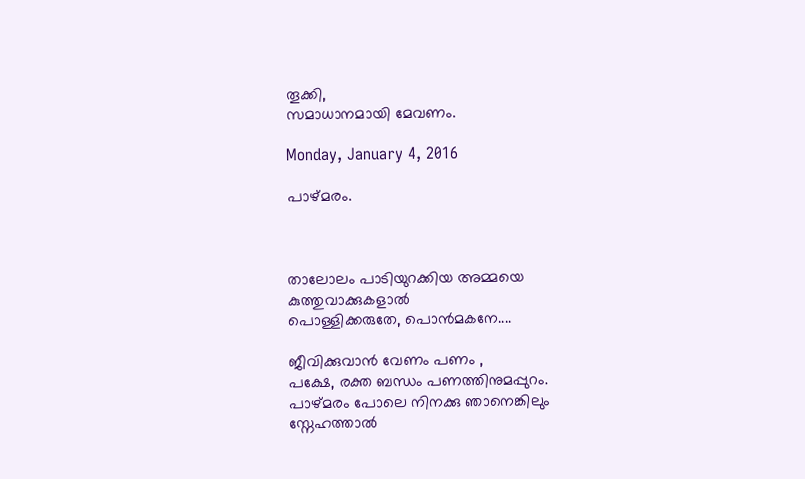തൂക്കി,
സമാധാനമായി മേവണം.

Monday, January 4, 2016

പാഴ്മരം.



താലോലം പാടിയുറക്കിയ അമ്മയെ
കുത്തുവാക്കുകളാല്‍
പൊള്ളിക്കരുതേ, പൊന്‍മകനേ....

ജീവിക്കുവാൻ വേണം പണം ,
പക്ഷേ, രക്ത ബന്ധം പണത്തിനുമപ്പുറം.
പാഴ്മരം പോലെ നിനക്കു ഞാനെങ്കിലും
സ്നേഹത്താല്‍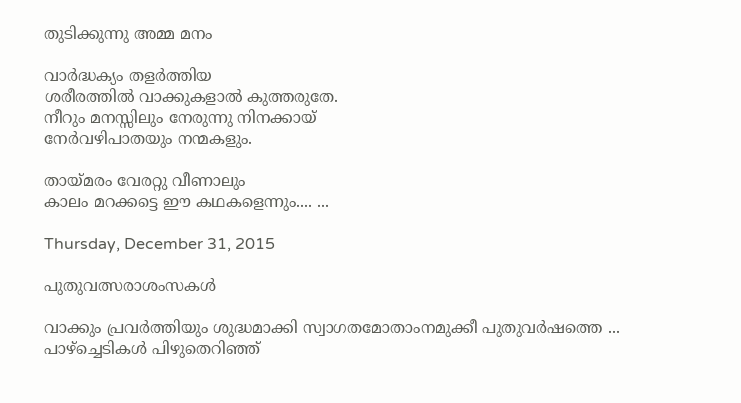തുടിക്കുന്നു അമ്മ മനം

വാര്‍ദ്ധക്യം തളര്‍ത്തിയ
ശരീരത്തിൽ വാക്കുകളാൽ കുത്തരുതേ.
നീറും മനസ്സിലും നേരുന്നു നിനക്കായ്
നേര്‍വഴിപാതയും നന്മകളും.

തായ്മരം വേരറ്റു വീണാലും
കാലം മറക്കട്ടെ ഈ കഥകളെന്നും.... ...

Thursday, December 31, 2015

പുതുവത്സരാശംസകള്‍

വാക്കും പ്രവര്‍ത്തിയും ശുദ്ധമാക്കി സ്വാഗതമോതാംനമുക്കീ പുതുവര്‍ഷത്തെ ... പാഴ്ച്ചെടികള്‍ പിഴുതെറിഞ്ഞ്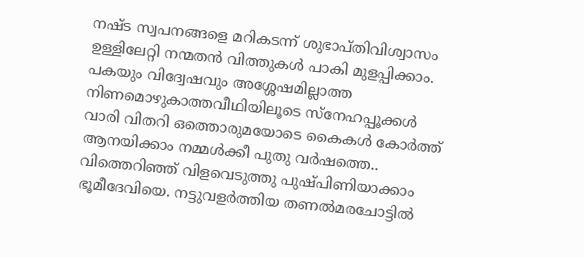നഷ്ട സ്വപനങ്ങളെ മറികടന്ന് ശുഭാപ്തിവിശ്വാസം ഉള്ളിലേറ്റി നന്മതന്‍ വിത്തുകള്‍ പാകി മുളപ്പിക്കാം. പകയും വിദ്വേഷവും അശ്ശേഷമില്ലാത്ത നിണമൊഴുകാത്തവീഥിയിലൂടെ സ്നേഹപ്പൂക്കള്‍ വാരി വിതറി ഒത്തൊരുമയോടെ കൈകള്‍ കോര്‍ത്ത്‌ ആനയിക്കാം നമ്മള്‍ക്കീ പുതു വര്‍ഷത്തെ.. വിത്തെറിഞ്ഞ് വിളവെടുത്തു പുഷ്പിണിയാക്കാം ഭൂമീദേവിയെ. നട്ടുവളര്‍ത്തിയ തണല്‍മരചോട്ടില്‍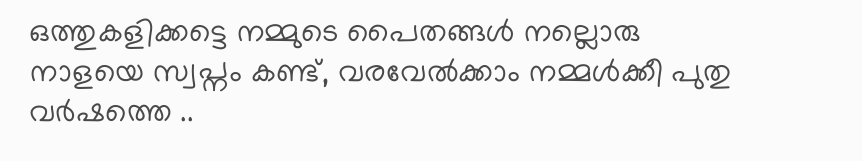ഒത്തുകളിക്കട്ടെ നമ്മുടെ പൈതങ്ങള്‍ നല്ലൊരു നാളയെ സ്വപ്നം കണ്ട്‌, വരവേല്‍ക്കാം നമ്മള്‍ക്കീ പുതു വര്‍ഷത്തെ ..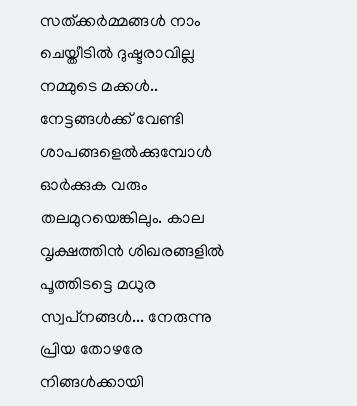സത്ക്കര്‍മ്മങ്ങള്‍ നാം ചെയ്തീടില്‍ ദുഷ്ടരാവില്ല നമ്മുടെ മക്കള്‍.. നേട്ടങ്ങള്‍ക്ക്‌ വേണ്ടി ശാപങ്ങളെല്‍ക്കുമ്പോള്‍ ഓര്‍ക്കുക വരും തലമുറയെങ്കിലും. കാല വൃക്ഷത്തിന്‍ ശിഖരങ്ങളില്‍ പൂത്തിടട്ടെ മധുര സ്വപ്‌നങ്ങള്‍... നേരുന്നു പ്രിയ തോഴരേ നിങ്ങള്‍ക്കായി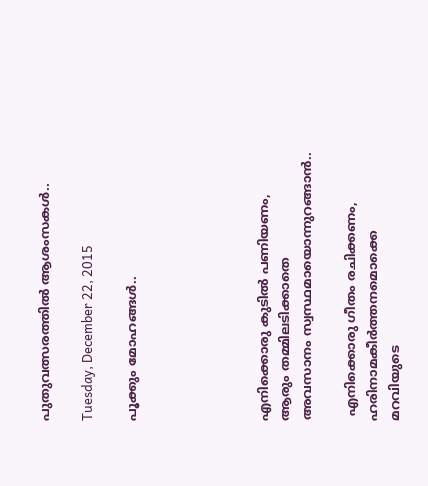പുതുവത്സരത്തില്‍ ആശംസകള്‍..

Tuesday, December 22, 2015

പൂക്കും മോഹങ്ങൾ..





എനിക്കൊരു കുടിൽ പണിയണം,
ആരും തമ്മിലടിക്കാതെ
അവസാനം സ്വസ്ഥമായൊന്നുറങ്ങാൻ..

 എനിക്കൊരു ഗീതം രചിക്കണം,
ഹരിനാമകീർത്തനമൊക്കെ
മറവിയുടെ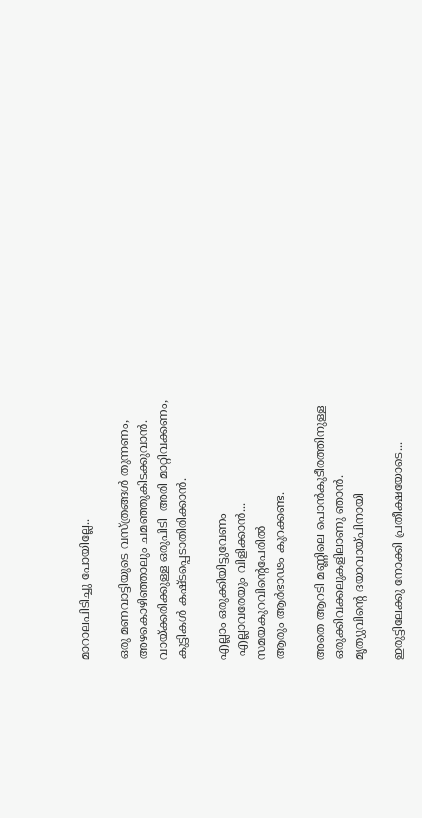മാറാലപിടിച്ചു പോയില്ലേ..

ഒരു മണവാട്ടിയുടെ വസ്ത്രങ്ങൾ തുന്നണം,
അഴകൊഴിഞ്ഞാലും ചമഞ്ഞുകിടക്കുവാൻ.
വായ്ക്കരിക്കുള്ള ഒരുപിടി  അരി മാറ്റിവക്കണം,
കുട്ടികൾ കഷ്ടപ്പെടാതിരിക്കാൻ.

എല്ലാം ഒരുക്കിയിട്ടുവേണം
 എല്ലാവരേയും വിളിക്കാൻ...
സമയകുറവിന്റെപേരിൽ
ആരും ആർഭാഢം കുറക്കണ്ട.

അതെ ആറടി മണ്ണിലെ പൊൻകുടീരത്തിനുള്ള
ഒരുക്കിവക്കലുകളിലാണു ഞാൻ.
മൃത്യുവിന്റെ ദയാവായ്പിനായി

ഇരുട്ടിലേക്കു നോക്കി പ്രതീക്ഷയോടെ...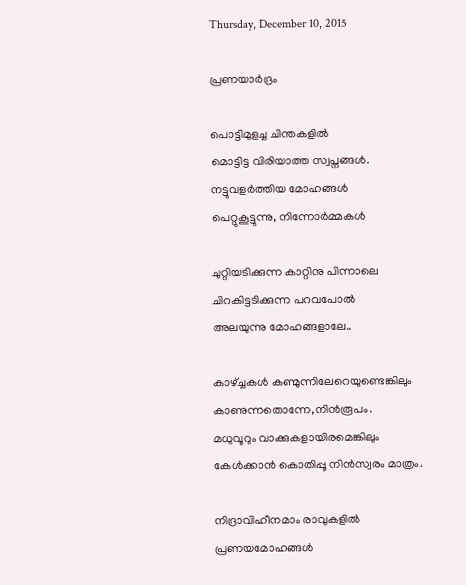Thursday, December 10, 2015

പ്രണയാര്‍ദ്രം

പൊട്ടിമുളച്ച ചിന്തകളിൽ
മൊട്ടിട്ട വിരിയാത്ത സ്വപ്നങ്ങൾ.
നട്ടുവളർത്തിയ മോഹങ്ങൾ
പെറ്റുകൂട്ടുന്നു, നിന്നോർമ്മകള്‍

ചുറ്റിയടിക്കുന്ന കാറ്റിനു പിന്നാലെ
ചിറകിട്ടടിക്കുന്ന പറവപോൽ
അലയുന്നു മോഹങ്ങളാലേ..

കാഴ്ച്ചകൾ കണ്മുന്നിലേറെയുണ്ടെങ്കിലും
കാണുന്നതൊന്നേ,നിൻരൂപം.
മധുവൂറും വാക്കുകളായിരമെങ്കിലും
കേൾക്കാൻ കൊതിപ്പൂ നിൻസ്വരം മാത്രം.

നിദ്രാവിഹീനമാം രാവുകളിൽ
പ്രണയമോഹങ്ങൾ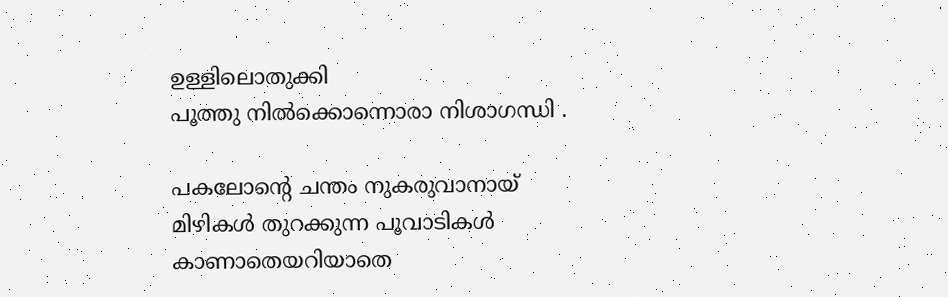ഉള്ളിലൊതുക്കി
പൂത്തു നിൽക്കൊന്നൊരാ നിശാഗന്ധി .

പകലോന്റെ ചന്തം നുകരുവാനായ്
മിഴികൾ തുറക്കുന്ന പൂവാടികൾ
കാണാതെയറിയാതെ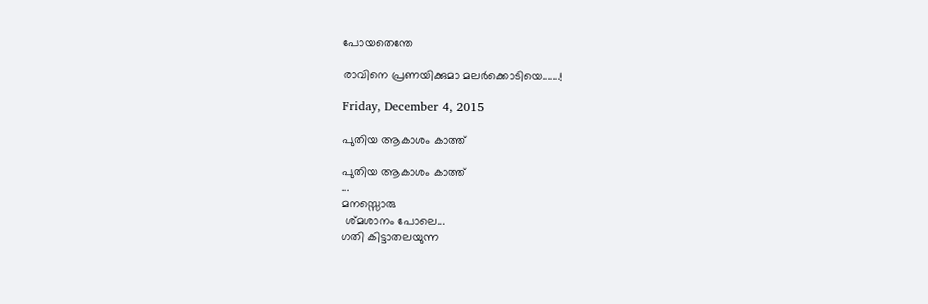പോയതെന്തേ

രാവിനെ പ്രണയിക്കുമാ മലർക്കൊടിയെ.......!

Friday, December 4, 2015

പുതിയ ആകാശം കാത്ത്

പുതിയ ആകാശം കാത്ത്
...
മനസ്സൊരു
 ശ്മശാനം പോലെ...
ഗതി കിട്ടാതലയുന്ന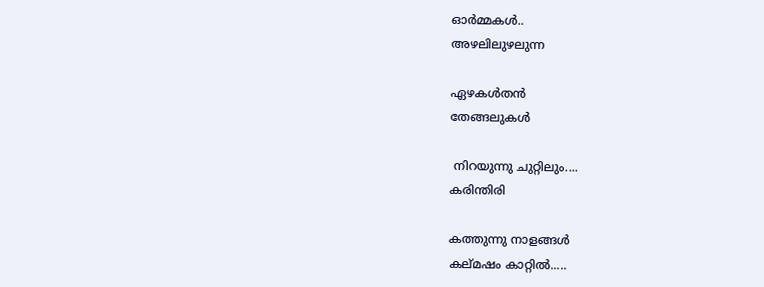ഓർമ്മകൾ..
അഴലിലുഴലുന്ന

ഏഴകൾതൻ
തേങ്ങലുകൾ

 നിറയുന്നു ചുറ്റിലും....
കരിന്തിരി

കത്തുന്നു നാളങ്ങൾ
കല്മഷം കാറ്റിൽ.....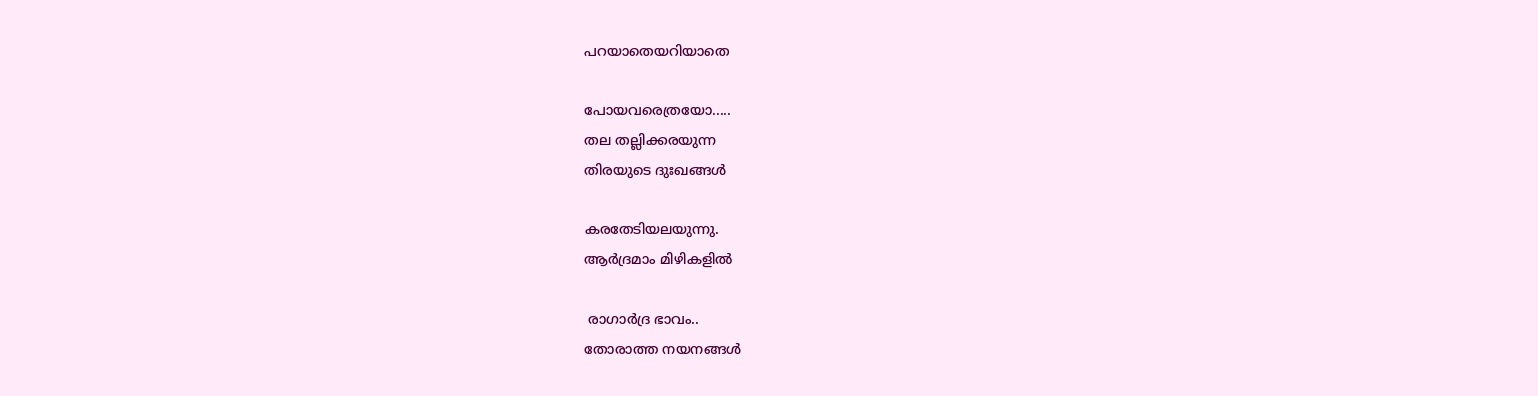പറയാതെയറിയാതെ

പോയവരെത്രയോ.....
തല തല്ലിക്കരയുന്ന
തിരയുടെ ദുഃഖങ്ങൾ

കരതേടിയലയുന്നു.
ആർദ്രമാം മിഴികളിൽ

 രാഗാർദ്ര ഭാവം..
തോരാത്ത നയനങ്ങൾ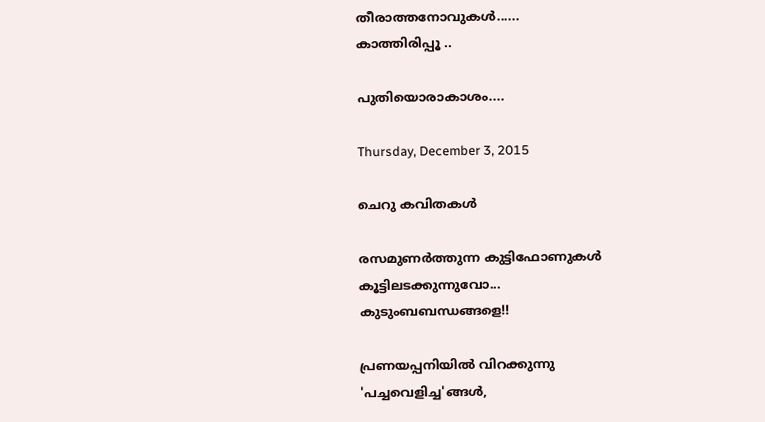തീരാത്തനോവുകൾ......
കാത്തിരിപ്പൂ ..

പുതിയൊരാകാശം....

Thursday, December 3, 2015

ചെറു കവിതകള്‍

രസമുണർത്തുന്ന കുട്ടിഫോണുകൾ
കൂട്ടിലടക്കുന്നുവോ...
കുടുംബബന്ധങ്ങളെ!!

പ്രണയപ്പനിയിൽ വിറക്കുന്നു
'പച്ചവെളിച്ച'ങ്ങൾ,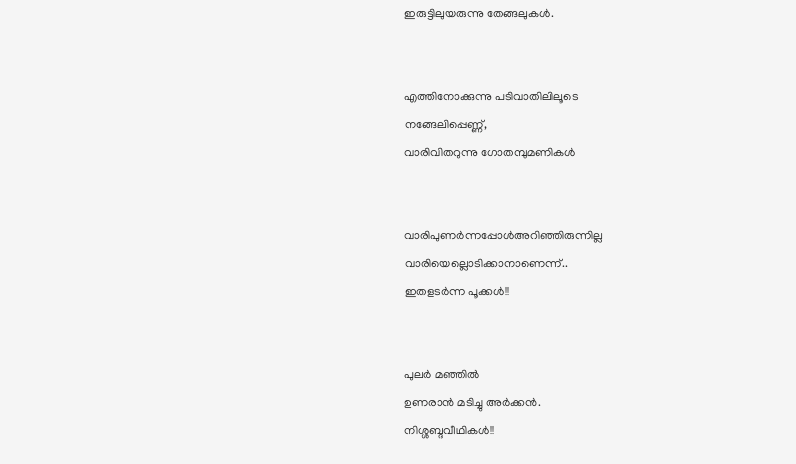ഇരുട്ടിലുയരുന്നു തേങ്ങലുകൾ.


എത്തിനോക്കുന്നു പടിവാതിലിലൂടെ
നങ്ങേലിപ്പെണ്ണ്,
വാരിവിതറുന്നു ഗോതമ്പുമണികൾ


വാരിപുണർന്നപ്പോൾഅറിഞ്ഞിരുന്നില്ല
വാരിയെല്ലൊടിക്കാനാണെന്ന്..
ഇതളടർന്ന പൂക്കൾ!!


പുലർ മഞ്ഞിൽ
ഉണരാൻ മടിച്ചു അർക്കൻ.
നിശ്ശബ്ദവീഥികൾ!!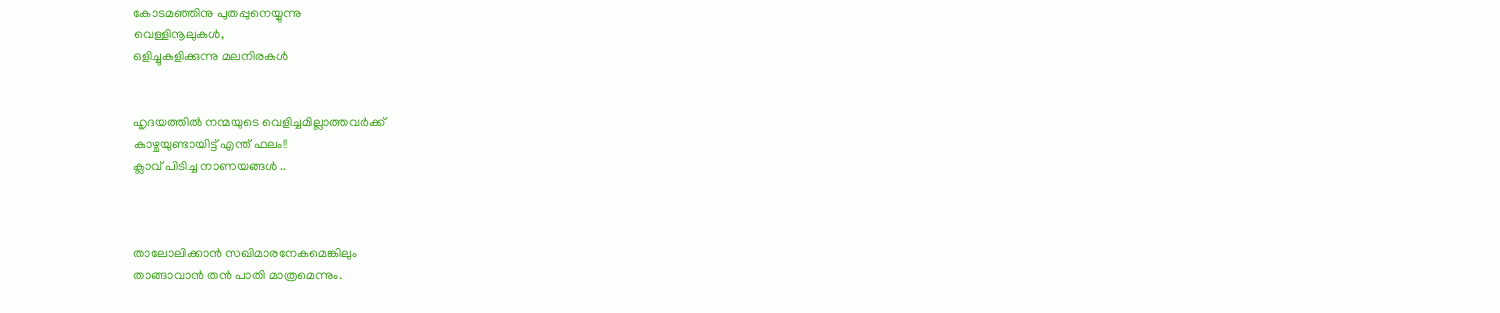കോടമഞ്ഞിനു പുതപ്പുനെയ്യുന്നു
വെള്ളിനൂലുകൾ,
ഒളിച്ചുകളിക്കുന്നു മലനിരകൾ


ഹൃദയത്തിൽ നന്മയുടെ വെളിച്ചമില്ലാത്തവർക്ക്
കാഴ്ചയുണ്ടായിട്ട് എന്ത് ഫലം!!
ക്ലാവ് പിടിച്ച നാണയങ്ങൾ ..



താലോലിക്കാൻ സഖിമാരനേകമെങ്കിലും
താങ്ങാവാൻ തന്‍ പാതി മാത്രമെന്നും.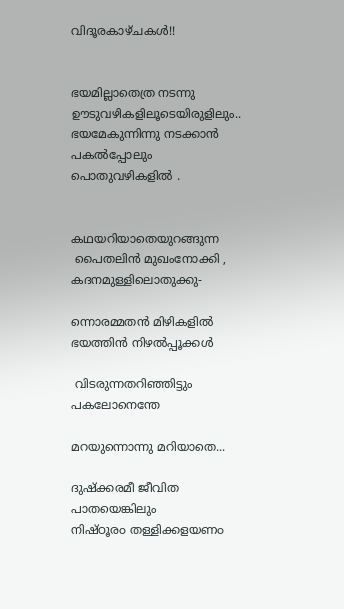വിദൂരകാഴ്ചകൾ!!


ഭയമില്ലാതെത്ര നടന്നു
ഊടുവഴികളിലൂടെയിരുളിലും..
ഭയമേകുന്നിന്നു നടക്കാന്‍
പകല്‍പ്പോലും പൊതുവഴികളില്‍ .


കഥയറിയാതെയുറങ്ങുന്ന
 പൈതലിന്‍ മുഖംനോക്കി ,
കദനമുള്ളിലൊതുക്കു-

ന്നൊരമ്മതന്‍ മിഴികളില്‍
ഭയത്തിന്‍ നിഴല്‍പ്പൂക്കള്‍

 വിടരുന്നതറിഞ്ഞിട്ടും
പകലോനെന്തേ

മറയുന്നൊന്നു മറിയാതെ...

ദുഷ്ക്കരമീ ജീവിത പാതയെങ്കിലും
നിഷ്ഠൂര൦ തള്ളിക്കളയണ൦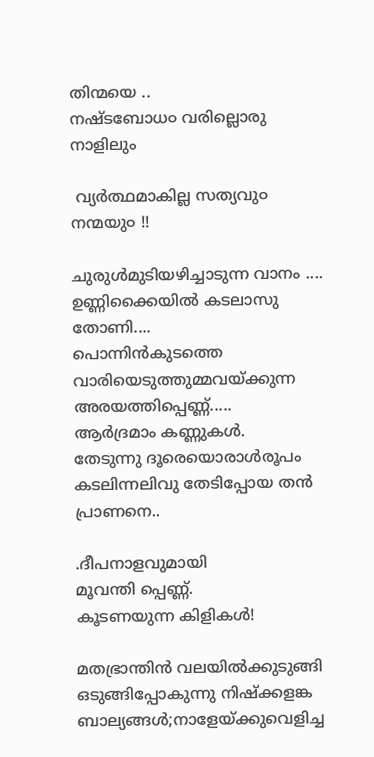തിന്മയെ ..
നഷ്ടബോധ൦ വരില്ലൊരു നാളിലും

 വ്യർത്ഥമാകില്ല സത്യവു൦ നന്മയു൦ !!

ചുരുള്‍മുടിയഴിച്ചാടുന്ന വാനം ....
ഉണ്ണിക്കൈയിൽ കടലാസു തോണി....
പൊന്നിൻകുടത്തെ
വാരിയെടുത്തുമ്മവയ്ക്കുന്ന
അരയത്തിപ്പെണ്ണ്.....
ആർദ്രമാം കണ്ണുകൾ.
തേടുന്നു ദൂരെയൊരാൾരൂപം
കടലിന്നലിവു തേടിപ്പോയ തൻ പ്രാണനെ..

.ദീപനാളവുമായി
മൂവന്തി പ്പെണ്ണ്‍.
കൂടണയുന്ന കിളികള്‍!

മതഭ്രാന്തിൻ വലയിൽക്കുടുങ്ങി
ഒടുങ്ങിപ്പോകുന്നു നിഷ്ക്കളങ്ക
ബാല്യങ്ങൾ;നാളേയ്ക്കുവെളിച്ച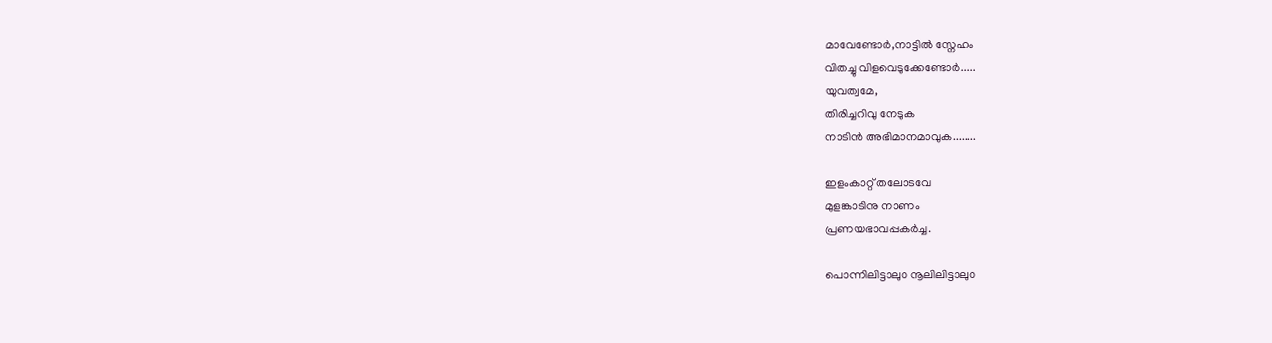മാവേണ്ടോർ,നാട്ടിൽ സ്നേഹം
വിതച്ചു വിളവെടുക്കേണ്ടോർ.....
യുവത്വമേ,
തിരിച്ചറിവു നേടുക
നാടിൻ അഭിമാനമാവുക........

ഇളംകാറ്റ് തലോടവേ
മുളങ്കാടിനു നാണം
പ്രണയഭാവപ്പകർച്ച.

പൊന്നിലിട്ടാലു൦ നൂലിലിട്ടാലു൦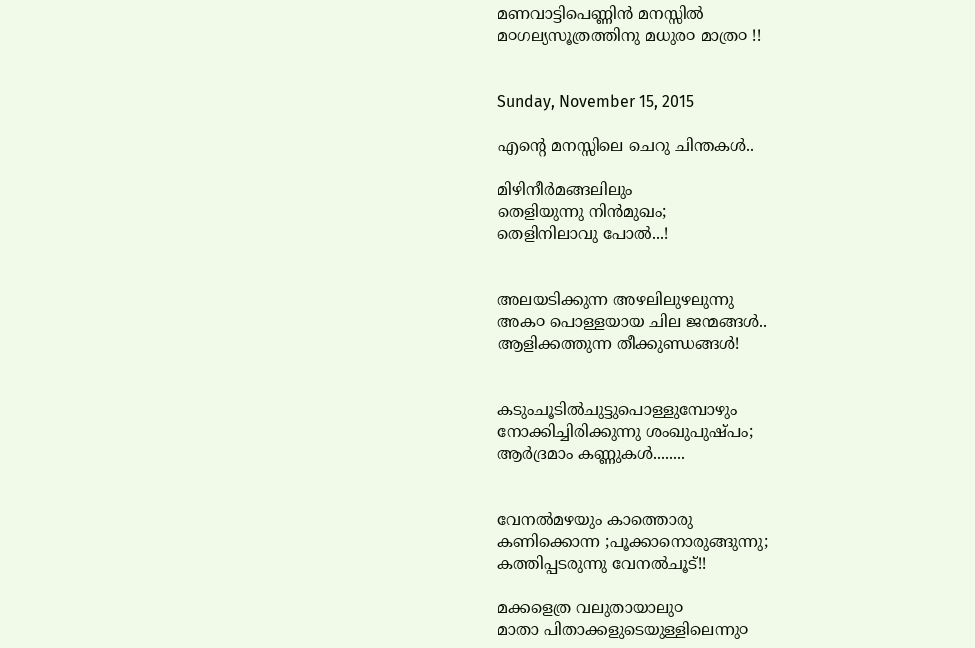മണവാട്ടിപെണ്ണിന്‍ മനസ്സിൽ
മ൦ഗല്യസൂത്രത്തിനു മധുര൦ മാത്ര൦ !!


Sunday, November 15, 2015

എന്റെ മനസ്സിലെ ചെറു ചിന്തകൾ..

മിഴിനീർമങ്ങലിലും
തെളിയുന്നു നിൻമുഖം;
തെളിനിലാവു പോൽ...!


അലയടിക്കുന്ന അഴലിലുഴലുന്നു
അക൦ പൊള്ളയായ ചില ജന്മങ്ങൾ..
ആളിക്കത്തുന്ന തീക്കുണ്ഡങ്ങൾ!


കടുംചൂടിൽചുട്ടുപൊള്ളുമ്പോഴും
നോക്കിച്ചിരിക്കുന്നു ശംഖുപുഷ്പം;
ആർദ്രമാം കണ്ണുകൾ........


വേനൽമഴയും കാത്തൊരു
കണിക്കൊന്ന ;പൂക്കാനൊരുങ്ങുന്നു;
കത്തിപ്പടരുന്നു വേനൽചൂട്!!

മക്കളെത്ര വലുതായാലു൦
മാതാ പിതാക്കളുടെയുള്ളിലെന്നു൦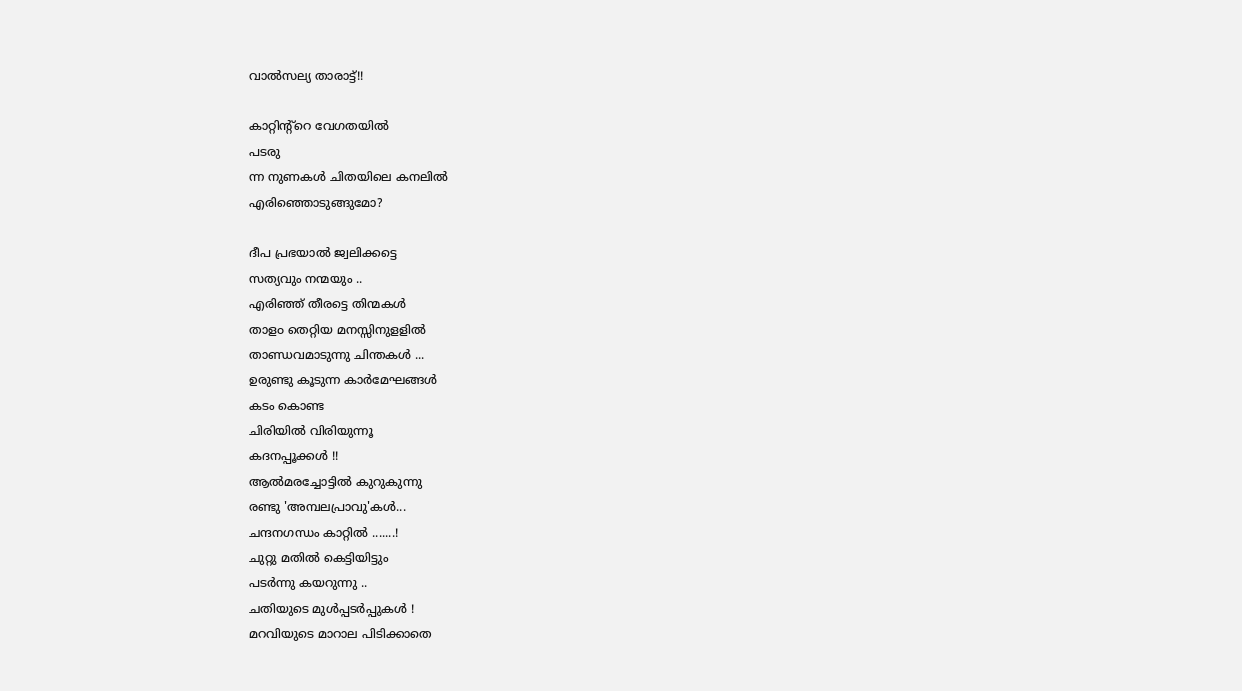വാൽസല്യ താരാട്ട്!!

കാറ്റിന്റ്റെ വേഗതയിൽ
പടരു
ന്ന നുണകൾ ചിതയിലെ കനലിൽ
എരിഞ്ഞൊടുങ്ങുമോ?

ദീപ പ്രഭയാൽ ജ്വലിക്കട്ടെ
സത്യവും നന്മയും ..
എരിഞ്ഞ് തീരട്ടെ തിന്മകൾ
താള൦ തെറ്റിയ മനസ്സിനുളളിൽ
താണ്ഡവമാടുന്നു ചിന്തകൾ ...
ഉരുണ്ടു കൂടുന്ന കാർമേഘങ്ങൾ
കടം കൊണ്ട
ചിരിയിൽ വിരിയുന്നൂ
കദനപ്പൂക്കൾ !!
ആൽമരച്ചോട്ടിൽ കുറുകുന്നു
രണ്ടു 'അമ്പലപ്രാവു'കൾ...
ചന്ദനഗന്ധം കാറ്റില്‍ .......!
ചുറ്റു മതിൽ കെട്ടിയിട്ടും
പടർന്നു കയറുന്നു ..
ചതിയുടെ മുൾപ്പടർപ്പുകൾ !
മറവിയുടെ മാറാല പിടിക്കാതെ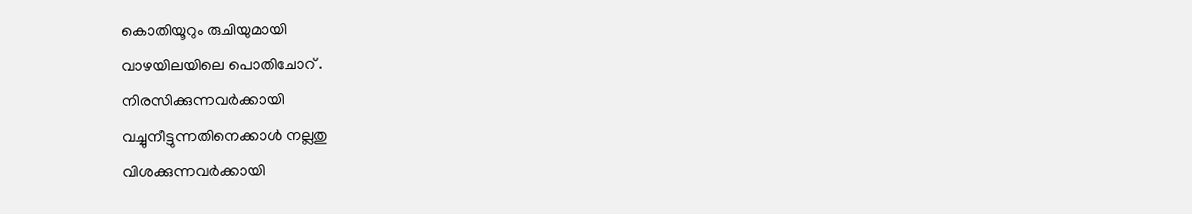കൊതിയൂറും രുചിയുമായി
വാഴയിലയിലെ പൊതിചോറ് .
നിരസിക്കുന്നവർക്കായി
വച്ചുനീട്ടുന്നതിനെക്കാൾ നല്ലതു
വിശക്കുന്നവർക്കായി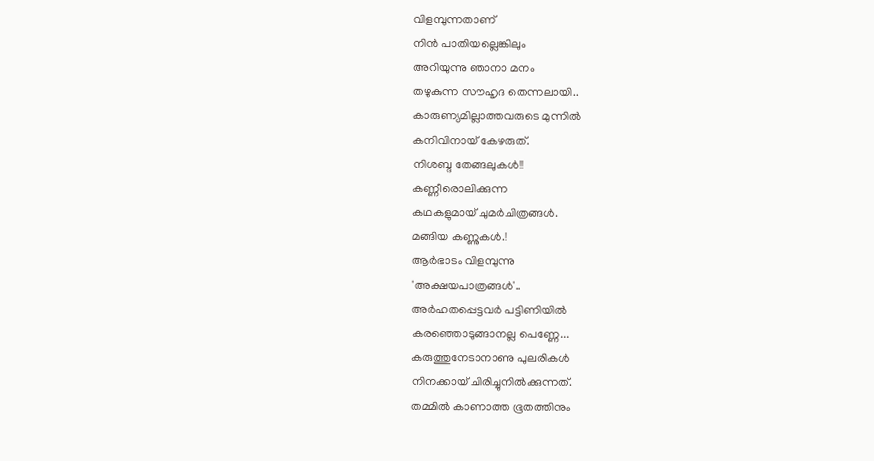വിളമ്പുന്നതാണ്
നിൻ പാതിയല്ലെങ്കിലും
അറിയുന്നു ഞാനാ മനം
തഴുകുന്ന സൗഹൃദ തെന്നലായി..
കാരുണ്യമില്ലാത്തവരുടെ മുന്നിൽ
കനിവിനായ് കേഴരുത്.
നിശബ്ദ തേങ്ങലുകൾ!!
കണ്ണീരൊലിക്കുന്ന
കഥകളുമായ് ചുമർചിത്രങ്ങൾ.
മങ്ങിയ കണ്ണുകൾ.!
ആർഭാടം വിളമ്പുന്നു
'അക്ഷയപാത്രങ്ങൾ'..
അർഹതപ്പെട്ടവർ പട്ടിണിയിൽ
കരഞ്ഞൊടുങ്ങാനല്ല പെണ്ണേ...
കരുത്തുനേടാനാണു പുലരികള്‍
നിനക്കായ് ചിരിച്ചുനിൽക്കുന്നത്.
തമ്മിൽ കാണാത്ത ഭൂതത്തിനും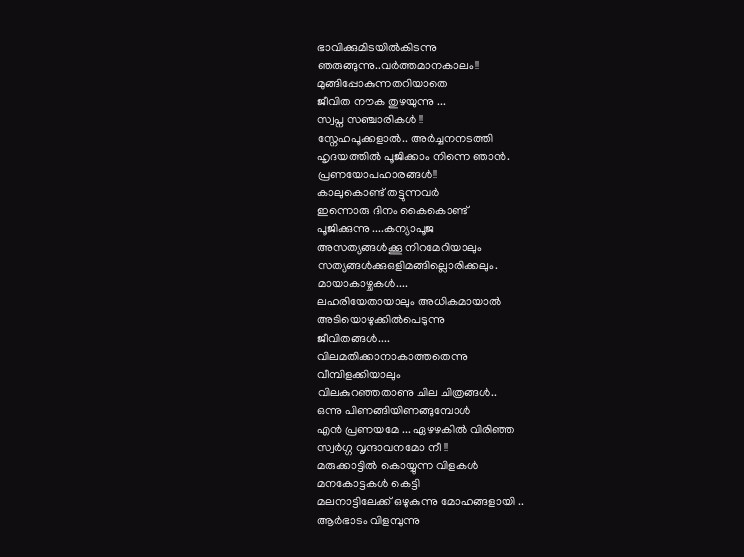ഭാവിക്കുമിടയിൽകിടന്നു
ഞരുങ്ങുന്നു..വർത്തമാനകാലം!!
മുങ്ങിപ്പോകുന്നതറിയാതെ
ജീവിത നൗക തുഴയുന്നു ...
സ്വപ്ന സഞ്ചാരികൾ !!
സ്നേഹപൂക്കളാൽ.. അർച്ചനനടത്തി
ഹൃദയത്തിൽ പൂജിക്കാം നിന്നെ ഞാൻ.
പ്രണയോപഹാരങ്ങൾ!!
കാലുകൊണ്ട്‌ തട്ടുന്നവർ
ഇന്നൊരു ദിനം കൈകൊണ്ട്
പൂജിക്കുന്നു ....കന്യാപൂജ
അസത്യങ്ങൾക്കൂ നിറമേറിയാലും
സത്യങ്ങൾക്കുഒളിമങ്ങില്ലൊരിക്കലും.
മായാകാഴ്ചകൾ....
ലഹരിയേതായാലും അധികമായാൽ
അടിയൊഴുക്കിൽപെടുന്നു
ജീവിതങ്ങൾ....
വിലമതിക്കാനാകാത്തതെന്നു
വീമ്പിളക്കിയാലും
വിലകുറഞ്ഞതാണു ചില ചിത്രങ്ങൾ..
ഒന്നു പിണങ്ങിയിണങ്ങുമ്പോൾ
എൻ പ്രണയമേ ... ഏഴഴകിൽ വിരിഞ്ഞ
സ്വർഗ്ഗ വൃന്ദാവനമോ നീ !!
മരുക്കാട്ടിൽ കൊയ്യുന്ന വിളകൾ
മനകോട്ടകൾ കെട്ടി
മലനാട്ടിലേക്ക് ഒഴുകുന്നു മോഹങ്ങളായി ..
ആർഭാടം വിളമ്പുന്നു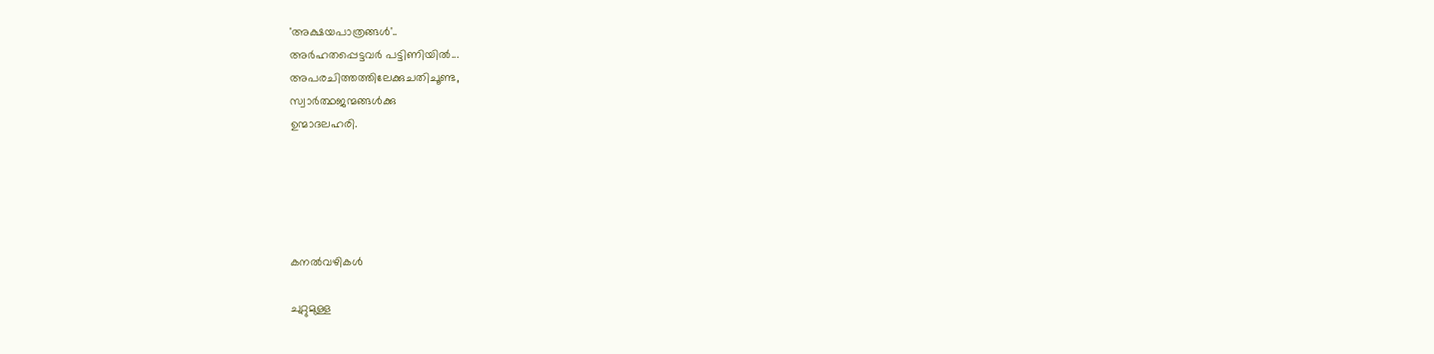'അക്ഷയപാത്രങ്ങൾ'..
അർഹതപ്പെട്ടവർ പട്ടിണിയിൽ...
അപരചിത്തത്തിലേക്കുചതിചൂണ്ട,
സ്വാർത്ഥജന്മങ്ങൾക്കു
ഉന്മാദലഹരി.





കനൽവഴികൾ

ചുറ്റുമുള്ള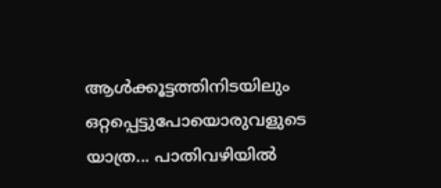ആൾക്കൂട്ടത്തിനിടയിലും  ഒറ്റപ്പെട്ടുപോയൊരുവളുടെ യാത്ര... പാതിവഴിയിൽ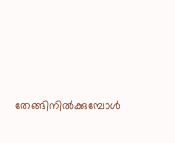തേങ്ങിനിൽക്കുമ്പോൾ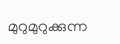മുറുമുറുക്കുന്ന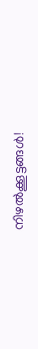നിഴൽക്കൂട്ടങ്ങൾ!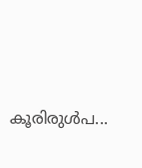കൂരിരുൾപ...